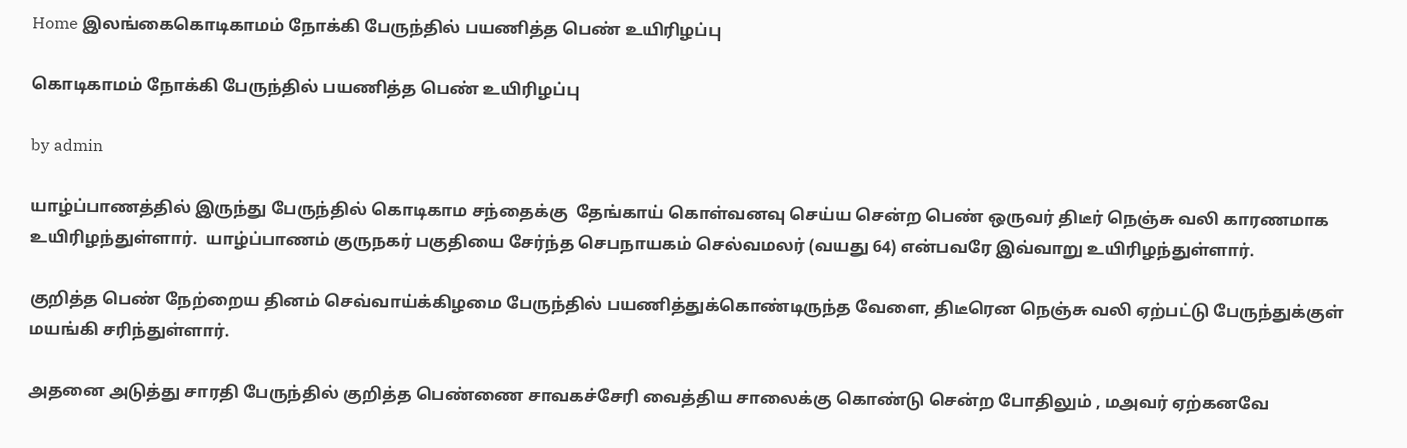Home இலங்கைகொடிகாமம் நோக்கி பேருந்தில் பயணித்த பெண் உயிரிழப்பு

கொடிகாமம் நோக்கி பேருந்தில் பயணித்த பெண் உயிரிழப்பு

by admin

யாழ்ப்பாணத்தில் இருந்து பேருந்தில் கொடிகாம சந்தைக்கு  தேங்காய் கொள்வனவு செய்ய சென்ற பெண் ஒருவர் திடீர் நெஞ்சு வலி காரணமாக உயிரிழந்துள்ளார்.  யாழ்ப்பாணம் குருநகர் பகுதியை சேர்ந்த செபநாயகம் செல்வமலர் (வயது 64) என்பவரே இவ்வாறு உயிரிழந்துள்ளார்.

குறித்த பெண் நேற்றைய தினம் செவ்வாய்க்கிழமை பேருந்தில் பயணித்துக்கொண்டிருந்த வேளை, திடீரென நெஞ்சு வலி ஏற்பட்டு பேருந்துக்குள் மயங்கி சரிந்துள்ளார்.

அதனை அடுத்து சாரதி பேருந்தில் குறித்த பெண்ணை சாவகச்சேரி வைத்திய சாலைக்கு கொண்டு சென்ற போதிலும் , மஅவர் ஏற்கனவே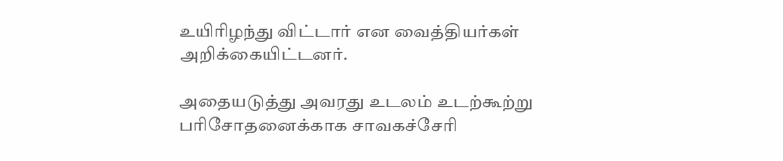உயிரிழந்து விட்டார் என வைத்தியர்கள் அறிக்கையிட்டனர்.

அதையடுத்து அவரது உடலம் உடற்கூற்று பரிசோதனைக்காக சாவகச்சேரி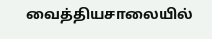வைத்தியசாலையில்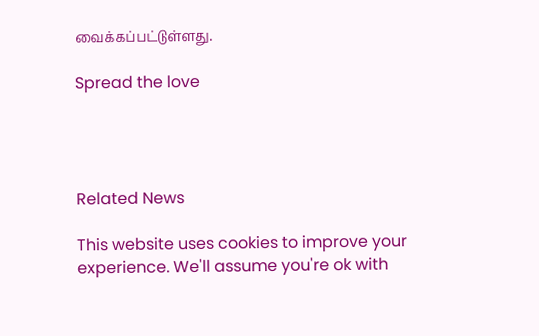வைக்கப்பட்டுள்ளது.

Spread the love




Related News

This website uses cookies to improve your experience. We'll assume you're ok with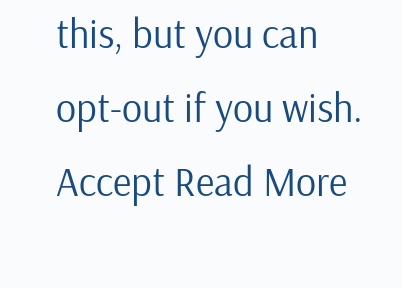this, but you can opt-out if you wish. Accept Read More